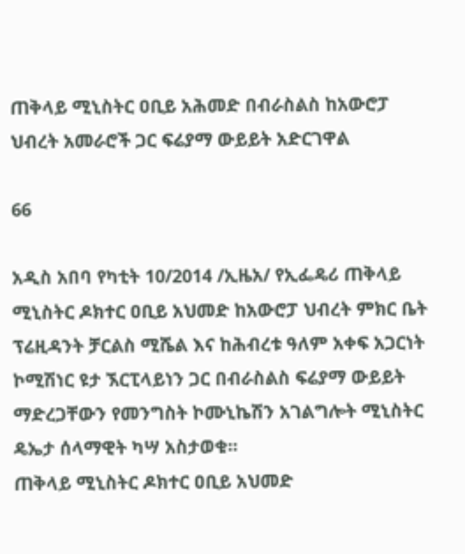ጠቅላይ ሚኒስትር ዐቢይ አሕመድ በብራስልስ ከአውሮፓ ህብረት አመራሮች ጋር ፍሬያማ ውይይት አድርገዋል

66

አዲስ አበባ የካቲት 10/2014 /ኢዜአ/ የኢፌዴሪ ጠቅላይ ሚኒስትር ዶክተር ዐቢይ አህመድ ከአውሮፓ ህብረት ምክር ቤት ፕሬዚዳንት ቻርልስ ሚሼል እና ከሕብረቱ ዓለም አቀፍ አጋርነት ኮሚሽነር ዩታ ኧርፒላይነን ጋር በብራስልስ ፍሬያማ ውይይት ማድረጋቸውን የመንግስት ኮሙኒኬሽን አገልግሎት ሚኒስትር ዴኤታ ሰላማዊት ካሣ አስታወቁ፡፡
ጠቅላይ ሚኒስትር ዶክተር ዐቢይ አህመድ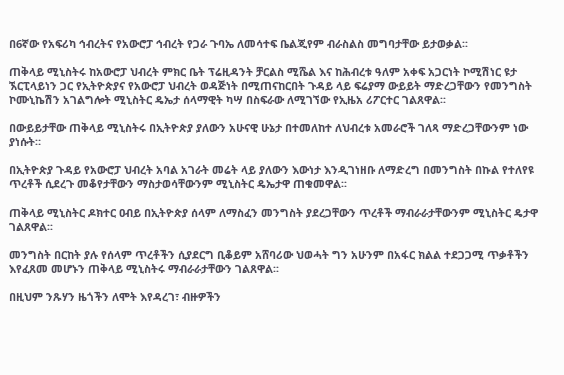በ6ኛው የአፍሪካ ኅብረትና የአውሮፓ ኅብረት የጋራ ጉባኤ ለመሳተፍ ቤልጂየም ብራስልስ መግባታቸው ይታወቃል፡፡

ጠቅላይ ሚኒስትሩ ከአውሮፓ ህብረት ምክር ቤት ፕሬዚዳንት ቻርልስ ሚሼል እና ከሕብረቱ ዓለም አቀፍ አጋርነት ኮሚሽነር ዩታ ኧርፒላይነን ጋር የኢትዮጵያና የአውሮፓ ህብረት ወዳጅነት በሚጠናከርበት ጉዳይ ላይ ፍሬያማ ውይይት ማድረጋቸውን የመንግስት ኮሙኒኬሽን አገልግሎት ሚኒስትር ዴኤታ ሰላማዊት ካሣ በስፍራው ለሚገኘው የኢዜአ ሪፖርተር ገልጸዋል፡፡

በውይይታቸው ጠቅላይ ሚኒስትሩ በኢትዮጵያ ያለውን አሁናዊ ሁኔታ በተመለከተ ለህብረቱ አመራሮች ገለጻ ማድረጋቸውንም ነው ያነሱት።

በኢትዮጵያ ጉዳይ የአውሮፓ ህብረት አባል አገራት መሬት ላይ ያለውን እውነታ እንዲገነዘቡ ለማድረግ በመንግስት በኩል የተለየዩ ጥረቶች ሲደረጉ መቆየታቸውን ማስታወሳቸውንም ሚኒስትር ዴኤታዋ ጠቁመዋል፡፡

ጠቅላይ ሚኒስትር ዶክተር ዐብይ በኢትዮጵያ ሰላም ለማስፈን መንግስት ያደረጋቸውን ጥረቶች ማብራራታቸውንም ሚኒስትር ዴታዋ ገልጸዋል፡፡

መንግስት በርከት ያሉ የሰላም ጥረቶችን ሲያደርግ ቢቆይም አሸባሪው ህወሓት ግን አሁንም በአፋር ክልል ተደጋጋሚ ጥቃቶችን እየፈጸመ መሆኑን ጠቅላይ ሚኒስትሩ ማብራራታቸውን ገልጸዋል፡፡

በዚህም ንጹሃን ዜጎችን ለሞት እየዳረገ፣ ብዙዎችን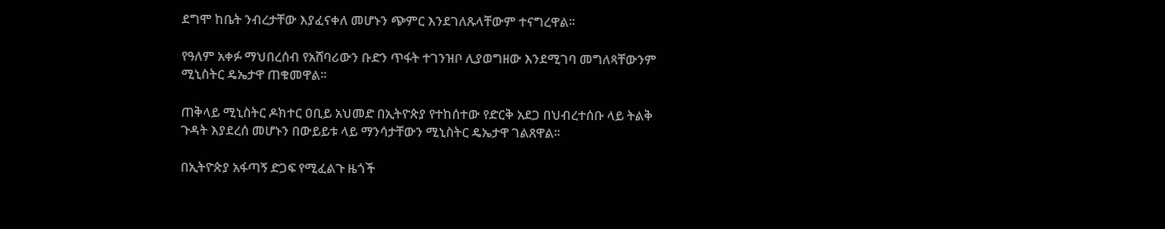ደግሞ ከቤት ንብረታቸው እያፈናቀለ መሆኑን ጭምር እንደገለጹላቸውም ተናግረዋል፡፡

የዓለም አቀፉ ማህበረሰብ የአሸባሪውን ቡድን ጥፋት ተገንዝቦ ሊያወግዘው እንደሚገባ መግለጻቸውንም ሚኒስትር ዴኤታዋ ጠቁመዋል፡፡

ጠቅላይ ሚኒስትር ዶክተር ዐቢይ አህመድ በኢትዮጵያ የተከሰተው የድርቅ አደጋ በህብረተሰቡ ላይ ትልቅ ጉዳት እያደረሰ መሆኑን በውይይቱ ላይ ማንሳታቸውን ሚኒስትር ዴኤታዋ ገልጸዋል፡፡

በኢትዮጵያ አፋጣኝ ድጋፍ የሚፈልጉ ዜጎች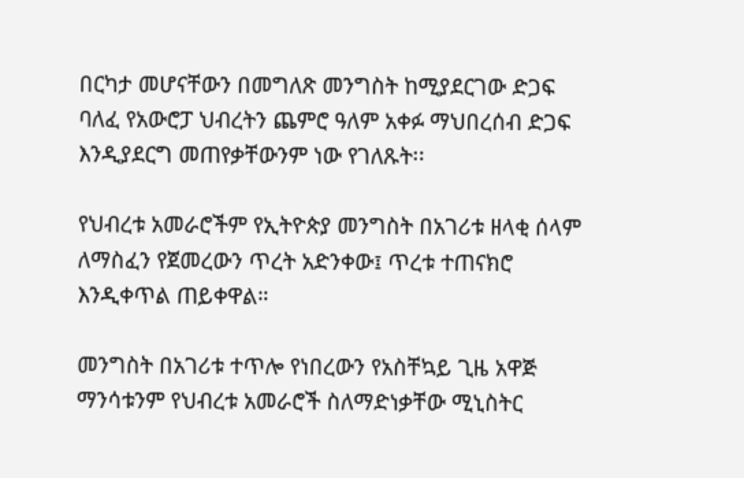በርካታ መሆናቸውን በመግለጽ መንግስት ከሚያደርገው ድጋፍ ባለፈ የአውሮፓ ህብረትን ጨምሮ ዓለም አቀፉ ማህበረሰብ ድጋፍ እንዲያደርግ መጠየቃቸውንም ነው የገለጹት፡፡

የህብረቱ አመራሮችም የኢትዮጵያ መንግስት በአገሪቱ ዘላቂ ሰላም ለማስፈን የጀመረውን ጥረት አድንቀው፤ ጥረቱ ተጠናክሮ እንዲቀጥል ጠይቀዋል።

መንግስት በአገሪቱ ተጥሎ የነበረውን የአስቸኳይ ጊዜ አዋጅ ማንሳቱንም የህብረቱ አመራሮች ስለማድነቃቸው ሚኒስትር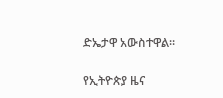ድኤታዋ አውስተዋል።

የኢትዮጵያ ዜና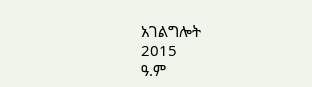አገልግሎት
2015
ዓ.ም